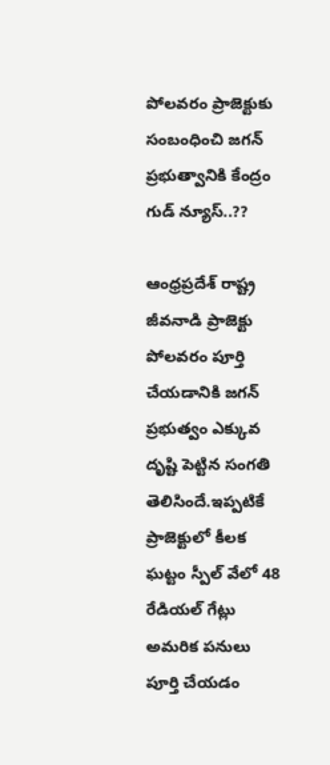పోలవరం ప్రాజెక్టుకు సంబంధించి జగన్ ప్రభుత్వానికి కేంద్రం గుడ్ న్యూస్..??

ఆంధ్రప్రదేశ్ రాష్ట్ర జీవనాడి ప్రాజెక్టు పోలవరం పూర్తి చేయడానికి జగన్ ప్రభుత్వం ఎక్కువ దృష్టి పెట్టిన సంగతి తెలిసిందే.ఇప్పటికే ప్రాజెక్టులో కీలక ఘట్టం స్పీల్ వేలో 48 రేడియల్ గేట్లు అమరిక పనులు పూర్తి చేయడం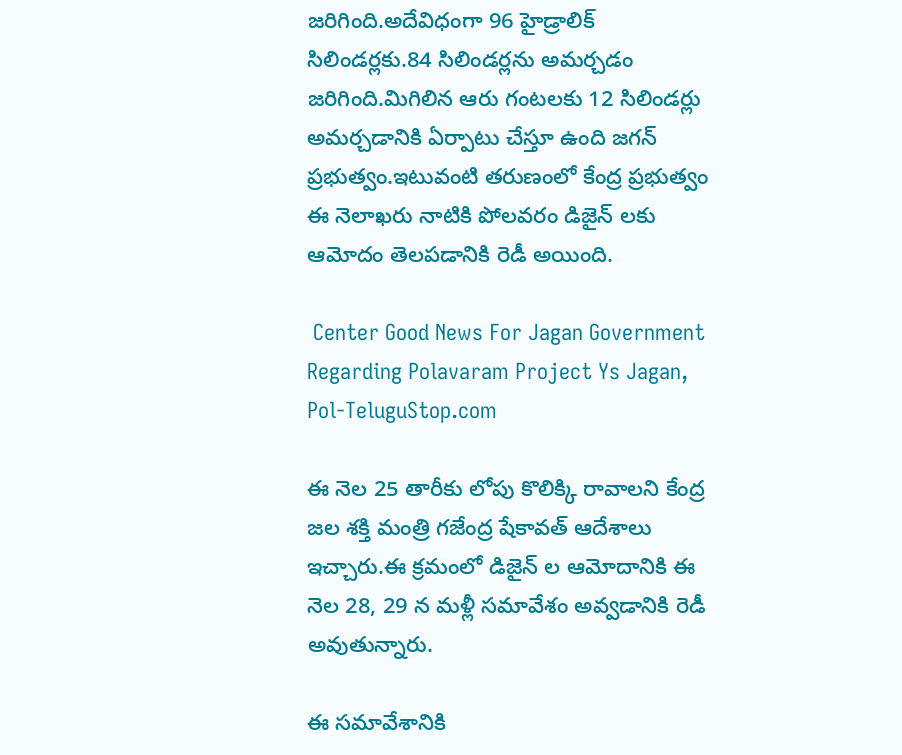జరిగింది.అదేవిధంగా 96 హైడ్రాలిక్ సిలిండర్లకు.84 సిలిండర్లను అమర్చడం జరిగింది.మిగిలిన ఆరు గంటలకు 12 సిలిండర్లు అమర్చడానికి ఏర్పాటు చేస్తూ ఉంది జగన్ ప్రభుత్వం.ఇటువంటి తరుణంలో కేంద్ర ప్రభుత్వం ఈ నెలాఖరు నాటికి పోలవరం డిజైన్ లకు ఆమోదం తెలపడానికి రెడీ అయింది.

 Center Good News For Jagan Government Regarding Polavaram Project Ys Jagan, Pol-TeluguStop.com

ఈ నెల 25 తారీకు లోపు కొలిక్కి రావాలని కేంద్ర జల శక్తి మంత్రి గజేంద్ర షేకావత్ ఆదేశాలు ఇచ్చారు.ఈ క్రమంలో డిజైన్ ల ఆమోదానికి ఈ నెల 28, 29 న మళ్లీ సమావేశం అవ్వడానికి రెడీ అవుతున్నారు.

ఈ సమావేశానికి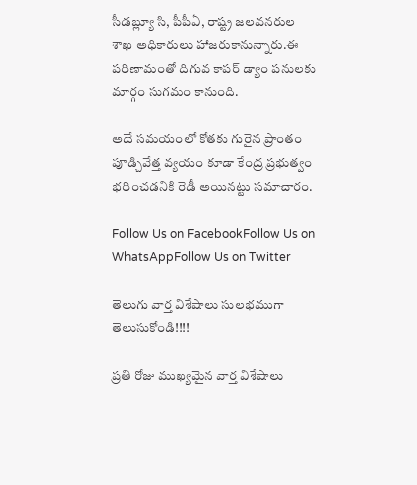సీడబ్ల్యూ సి, పీపీఏ, రాష్ట్ర జలవనరుల శాఖ అధికారులు హాజరుకానున్నారు.ఈ పరిణామంతో దిగువ కాపర్ డ్యాం పనులకు మార్గం సుగమం కానుంది.

అదే సమయంలో కోతకు గురైన ప్రాంతం పూడ్చివేత్త వ్యయం కూడా కేంద్ర ప్రభుత్వం భరించడనికి రెడీ అయినట్టు సమాచారం.

Follow Us on FacebookFollow Us on WhatsAppFollow Us on Twitter

తెలుగు వార్త విశేషాలు సులభముగా తెలుసుకోండి!!!!

ప్రతి రోజు ముఖ్యమైన వార్త విశేషాలు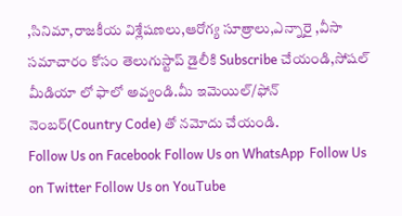,సినిమా,రాజకీయ విశ్లేషణలు,ఆరోగ్య సూత్రాలు,ఎన్నారై ,వీసా సమాచారం కోసం తెలుగుస్టాప్ డైలీకి Subscribe చేయండి,సోషల్ మీడియా లో ఫాలో అవ్వండి.మీ ఇమెయిల్/ఫోన్ నెంబర్(Country Code) తో నమోదు చేయండి.
Follow Us on Facebook Follow Us on WhatsApp  Follow Us on Twitter Follow Us on YouTube